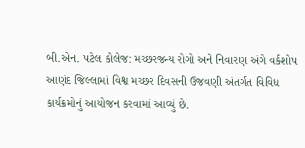બી.એન. પટેલ કોલેજ: મચ્છરજન્ય રોગો અને નિવારણ અંગે વર્કશોપ
આણંદ જિલ્લામાં વિશ્વ મચ્છર દિવસની ઉજવણી અંતર્ગત વિવિધ કાર્યક્રમોનું આયોજન કરવામાં આવ્યું છે.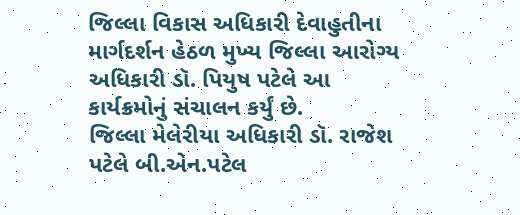જિલ્લા વિકાસ અધિકારી દેવાહુતીના માર્ગદર્શન હેઠળ મુખ્ય જિલ્લા આરોગ્ય અધિકારી ડૉ. પિયુષ પટેલે આ કાર્યક્રમોનું સંચાલન કર્યું છે.
જિલ્લા મેલેરીયા અધિકારી ડૉ. રાજેશ પટેલે બી.એન.પટેલ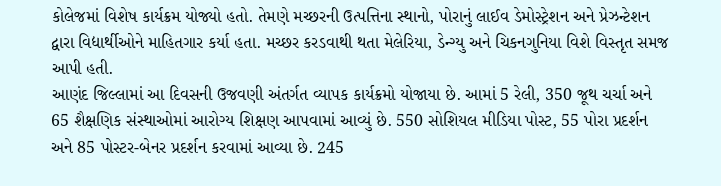કોલેજમાં વિશેષ કાર્યક્રમ યોજ્યો હતો. તેમણે મચ્છરની ઉત્પત્તિના સ્થાનો, પોરાનું લાઈવ ડેમોસ્ટ્રેશન અને પ્રેઝન્ટેશન દ્વારા વિદ્યાર્થીઓને માહિતગાર કર્યા હતા. મચ્છર કરડવાથી થતા મેલેરિયા, ડેન્ગ્યુ અને ચિકનગુનિયા વિશે વિસ્તૃત સમજ આપી હતી.
આણંદ જિલ્લામાં આ દિવસની ઉજવણી અંતર્ગત વ્યાપક કાર્યક્રમો યોજાયા છે. આમાં 5 રેલી, 350 જૂથ ચર્ચા અને 65 શૈક્ષણિક સંસ્થાઓમાં આરોગ્ય શિક્ષણ આપવામાં આવ્યું છે. 550 સોશિયલ મીડિયા પોસ્ટ, 55 પોરા પ્રદર્શન અને 85 પોસ્ટર-બેનર પ્રદર્શન કરવામાં આવ્યા છે. 245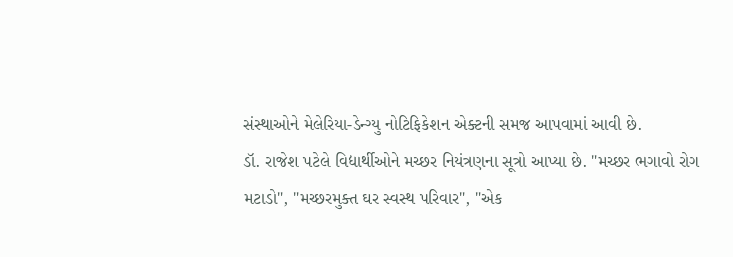સંસ્થાઓને મેલેરિયા-ડેન્ગ્યુ નોટિફિકેશન એક્ટની સમજ આપવામાં આવી છે.
ડૉ. રાજેશ પટેલે વિદ્યાર્થીઓને મચ્છર નિયંત્રણના સૂત્રો આપ્યા છે. "મચ્છર ભગાવો રોગ મટાડો", "મચ્છરમુક્ત ઘર સ્વસ્થ પરિવાર", "એક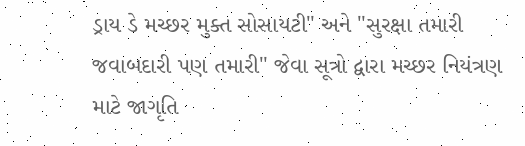ડ્રાય ડે મચ્છર મુક્ત સોસાયટી" અને "સુરક્ષા તમારી જવાબદારી પણ તમારી" જેવા સૂત્રો દ્વારા મચ્છર નિયંત્રણ માટે જાગૃતિ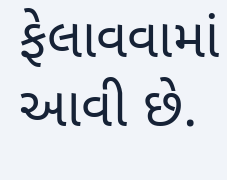ફેલાવવામાં આવી છે.